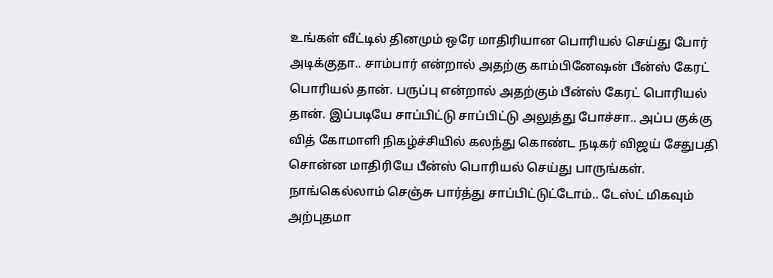உங்கள் வீட்டில் தினமும் ஒரே மாதிரியான பொரியல் செய்து போர் அடிக்குதா.. சாம்பார் என்றால் அதற்கு காம்பினேஷன் பீன்ஸ் கேரட் பொரியல் தான். பருப்பு என்றால் அதற்கும் பீன்ஸ் கேரட் பொரியல் தான். இப்படியே சாப்பிட்டு சாப்பிட்டு அலுத்து போச்சா.. அப்ப குக்கு வித் கோமாளி நிகழ்ச்சியில் கலந்து கொண்ட நடிகர் விஜய் சேதுபதி சொன்ன மாதிரியே பீன்ஸ் பொரியல் செய்து பாருங்கள். நாங்கெல்லாம் செஞ்சு பார்த்து சாப்பிட்டுட்டோம்.. டேஸ்ட் மிகவும் அற்புதமா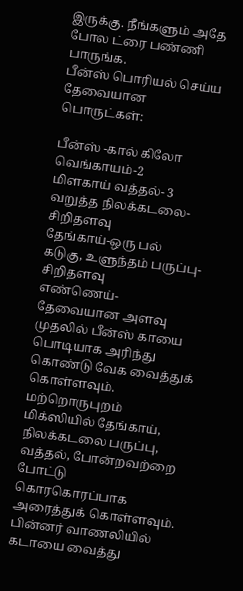இருக்கு. நீங்களும் அதே போல ட்ரை பண்ணி பாருங்க.
பீன்ஸ் பொரியல் செய்ய தேவையான பொருட்கள்:

பீன்ஸ் -கால் கிலோ
வெங்காயம்-2
மிளகாய் வத்தல்- 3
வறுத்த நிலக்கடலை-சிறிதளவு
தேங்காய்-ஒரு பல்
கடுகு, உளுந்தம் பருப்பு- சிறிதளவு
எண்ணெய்- தேவையான அளவு
முதலில் பீன்ஸ் காயை பொடியாக அரிந்து கொண்டு வேக வைத்துக் கொள்ளவும். மற்றொருபுறம் மிக்ஸியில் தேங்காய், நிலக்கடலை பருப்பு, வத்தல், போன்றவற்றை போட்டு கொரகொரப்பாக அரைத்துக் கொள்ளவும். பின்னர் வாணலியில் கடாயை வைத்து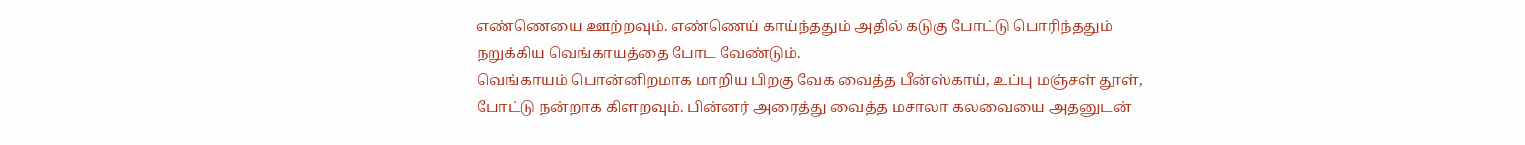எண்ணெயை ஊற்றவும். எண்ணெய் காய்ந்ததும் அதில் கடுகு போட்டு பொரிந்ததும் நறுக்கிய வெங்காயத்தை போட வேண்டும்.
வெங்காயம் பொன்னிறமாக மாறிய பிறகு வேக வைத்த பீன்ஸ்காய், உப்பு மஞ்சள் தூள், போட்டு நன்றாக கிளறவும். பின்னர் அரைத்து வைத்த மசாலா கலவையை அதனுடன்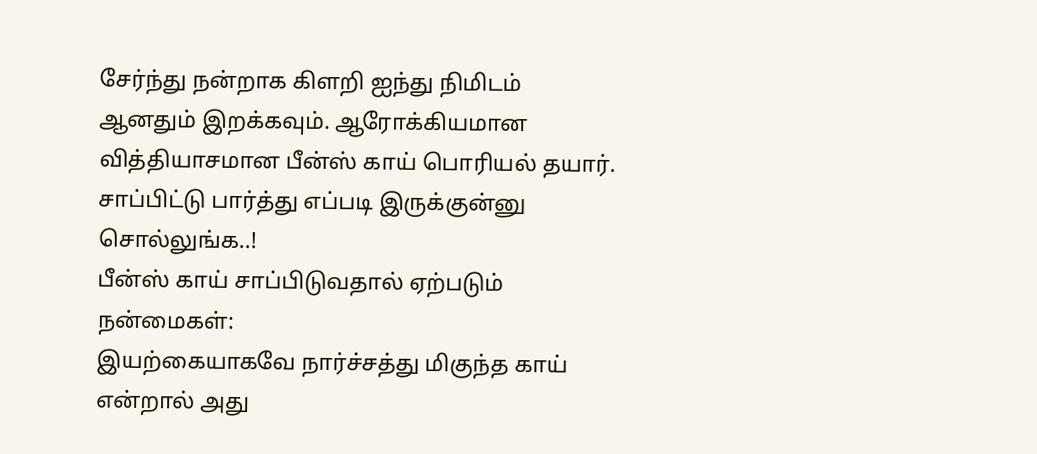சேர்ந்து நன்றாக கிளறி ஐந்து நிமிடம் ஆனதும் இறக்கவும். ஆரோக்கியமான வித்தியாசமான பீன்ஸ் காய் பொரியல் தயார். சாப்பிட்டு பார்த்து எப்படி இருக்குன்னு சொல்லுங்க..!
பீன்ஸ் காய் சாப்பிடுவதால் ஏற்படும் நன்மைகள்:
இயற்கையாகவே நார்ச்சத்து மிகுந்த காய் என்றால் அது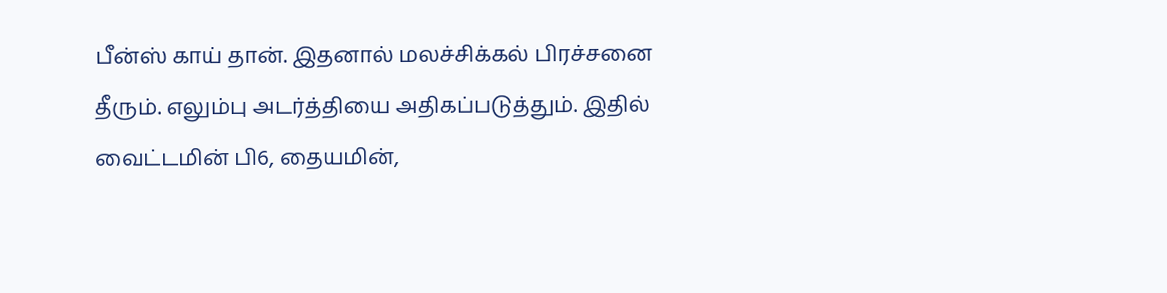பீன்ஸ் காய் தான். இதனால் மலச்சிக்கல் பிரச்சனை தீரும். எலும்பு அடர்த்தியை அதிகப்படுத்தும். இதில் வைட்டமின் பி6, தையமின்,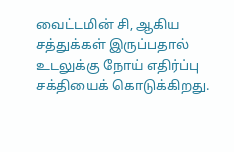வைட்டமின் சி, ஆகிய சத்துக்கள் இருப்பதால் உடலுக்கு நோய் எதிர்ப்பு சக்தியைக் கொடுக்கிறது.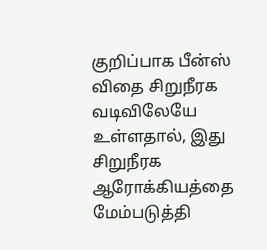குறிப்பாக பீன்ஸ் விதை சிறுநீரக வடிவிலேயே உள்ளதால், இது சிறுநீரக ஆரோக்கியத்தை மேம்படுத்தி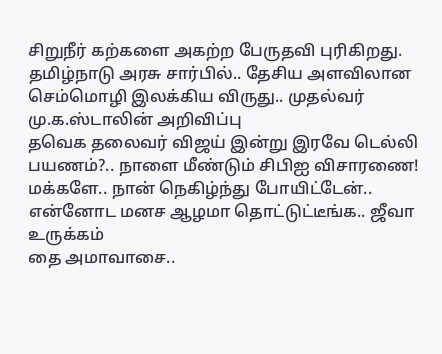சிறுநீர் கற்களை அகற்ற பேருதவி புரிகிறது.
தமிழ்நாடு அரசு சார்பில்.. தேசிய அளவிலான செம்மொழி இலக்கிய விருது.. முதல்வர் மு.க.ஸ்டாலின் அறிவிப்பு
தவெக தலைவர் விஜய் இன்று இரவே டெல்லி பயணம்?.. நாளை மீண்டும் சிபிஐ விசாரணை!
மக்களே.. நான் நெகிழ்ந்து போயிட்டேன்.. என்னோட மனச ஆழமா தொட்டுட்டீங்க.. ஜீவா உருக்கம்
தை அமாவாசை..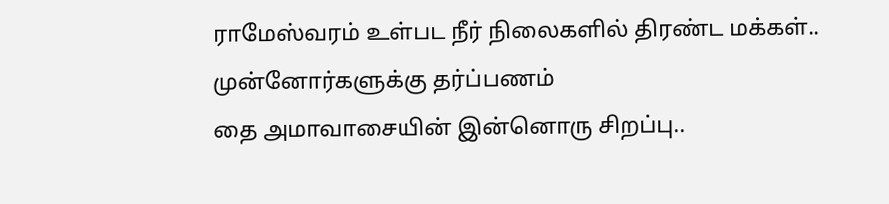ராமேஸ்வரம் உள்பட நீர் நிலைகளில் திரண்ட மக்கள்.. முன்னோர்களுக்கு தர்ப்பணம்
தை அமாவாசையின் இன்னொரு சிறப்பு..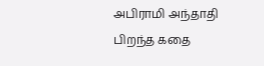அபிராமி அந்தாதி பிறந்த கதை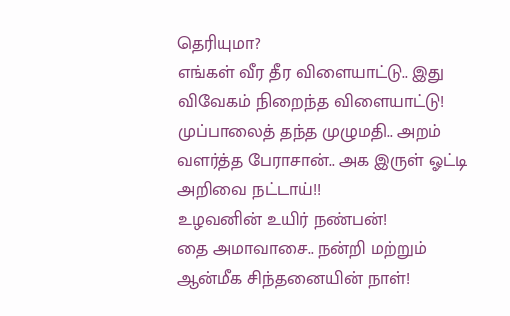தெரியுமா?
எங்கள் வீர தீர விளையாட்டு.. இது விவேகம் நிறைந்த விளையாட்டு!
முப்பாலைத் தந்த முழுமதி.. அறம் வளர்த்த பேராசான்.. அக இருள் ஓட்டி அறிவை நட்டாய்!!
உழவனின் உயிர் நண்பன்!
தை அமாவாசை.. நன்றி மற்றும் ஆன்மீக சிந்தனையின் நாள்!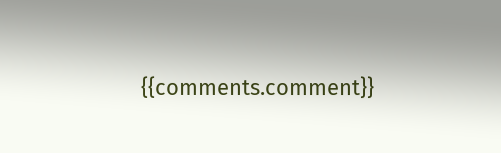{{comments.comment}}